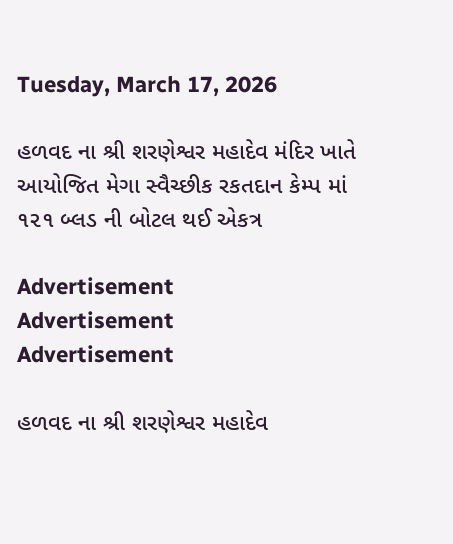Tuesday, March 17, 2026

હળવદ ના શ્રી શરણેશ્વર મહાદેવ મંદિર ખાતે આયોજિત મેગા સ્વૈચ્છીક રકતદાન કેમ્પ માં ૧૨૧ બ્લડ ની બોટલ થઈ એકત્ર

Advertisement
Advertisement
Advertisement

હળવદ ના શ્રી શરણેશ્વર મહાદેવ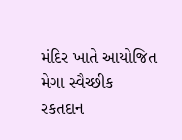મંદિર ખાતે આયોજિત મેગા સ્વૈચ્છીક રકતદાન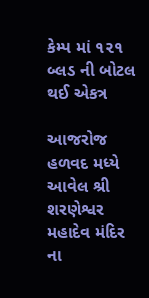કેમ્પ માં ૧૨૧ બ્લડ ની બોટલ થઈ એકત્ર

આજરોજ હળવદ મધ્યે આવેલ શ્રી શરણેશ્વર મહાદેવ મંદિર ના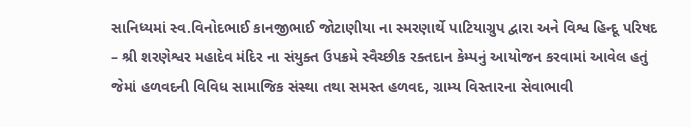સાનિધ્યમાં સ્વ.વિનોદભાઈ કાનજીભાઈ જોટાણીયા ના સ્મરણાર્થે પાટિયાગ્રુપ દ્વારા અને વિશ્વ હિન્દૂ પરિષદ – શ્રી શરણેશ્વર મહાદેવ મંદિર ના સંયુક્ત ઉપક્રમે સ્વૈચ્છીક રક્તદાન કેમ્પનું આયોજન કરવામાં આવેલ હતું જેમાં હળવદની વિવિધ સામાજિક સંસ્થા તથા સમસ્ત હળવદ, ગ્રામ્ય વિસ્તારના સેવાભાવી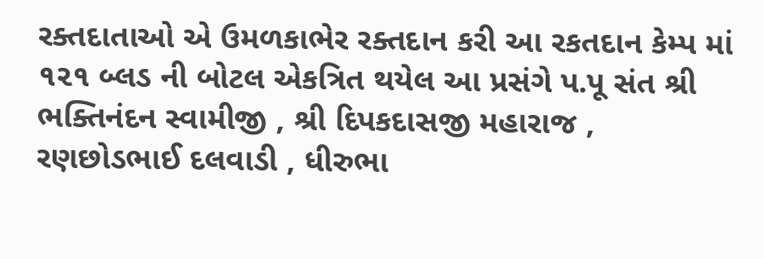રક્તદાતાઓ એ ઉમળકાભેર રક્તદાન કરી આ રકતદાન કેમ્પ માં ૧૨૧ બ્લડ ની બોટલ એકત્રિત થયેલ આ પ્રસંગે પ.પૂ સંત શ્રી ભક્તિનંદન સ્વામીજી , શ્રી દિપકદાસજી મહારાજ , રણછોડભાઈ દલવાડી , ધીરુભા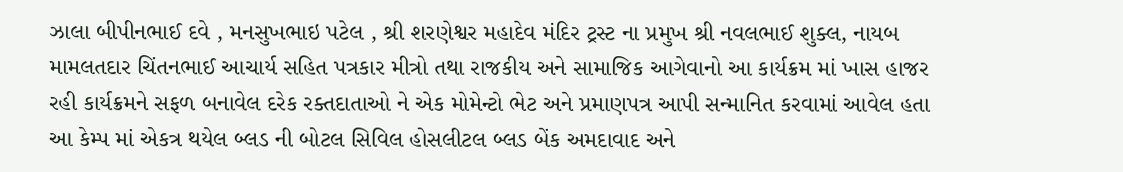ઝાલા બીપીનભાઈ દવે , મનસુખભાઇ પટેલ , શ્રી શરણેશ્વર મહાદેવ મંદિર ટ્રસ્ટ ના પ્રમુખ શ્રી નવલભાઈ શુક્લ, નાયબ મામલતદાર ચિંતનભાઈ આચાર્ય સહિત પત્રકાર મીત્રો તથા રાજકીય અને સામાજિક આગેવાનો આ કાર્યક્રમ માં ખાસ હાજર રહી કાર્યક્રમને સફળ બનાવેલ દરેક રક્તદાતાઓ ને એક મોમેન્ટો ભેટ અને પ્રમાણપત્ર આપી સન્માનિત કરવામાં આવેલ હતા આ કેમ્પ માં એકત્ર થયેલ બ્લડ ની બોટલ સિવિલ હોસલીટલ બ્લડ બેંક અમદાવાદ અને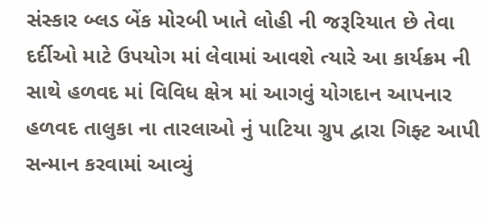સંસ્કાર બ્લડ બેંક મોરબી ખાતે લોહી ની જરૂરિયાત છે તેવા દર્દીઓ માટે ઉપયોગ માં લેવામાં આવશે ત્યારે આ કાર્યક્રમ ની સાથે હળવદ માં વિવિધ ક્ષેત્ર માં આગવું યોગદાન આપનાર હળવદ તાલુકા ના તારલાઓ નું પાટિયા ગ્રુપ દ્વારા ગિફ્ટ આપી સન્માન કરવામાં આવ્યું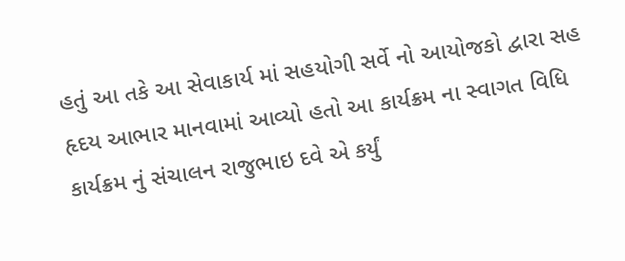હતું આ તકે આ સેવાકાર્ય માં સહયોગી સર્વે નો આયોજકો દ્વારા સહ હૃદય આભાર માનવામાં આવ્યો હતો આ કાર્યક્રમ ના સ્વાગત વિધિ કાર્યક્રમ નું સંચાલન રાજુભાઇ દવે એ કર્યું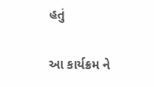હતું

આ કાર્યક્રમ ને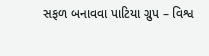સફળ બનાવવા પાટિયા ગ્રુપ – વિશ્વ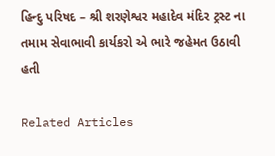હિન્દુ પરિષદ – શ્રી શરણેશ્વર મહાદેવ મંદિર ટ્રસ્ટ ના તમામ સેવાભાવી કાર્યકરો એ ભારે જહેમત ઉઠાવી હતી

Related Articles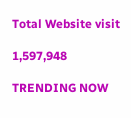Total Website visit

1,597,948

TRENDING NOW